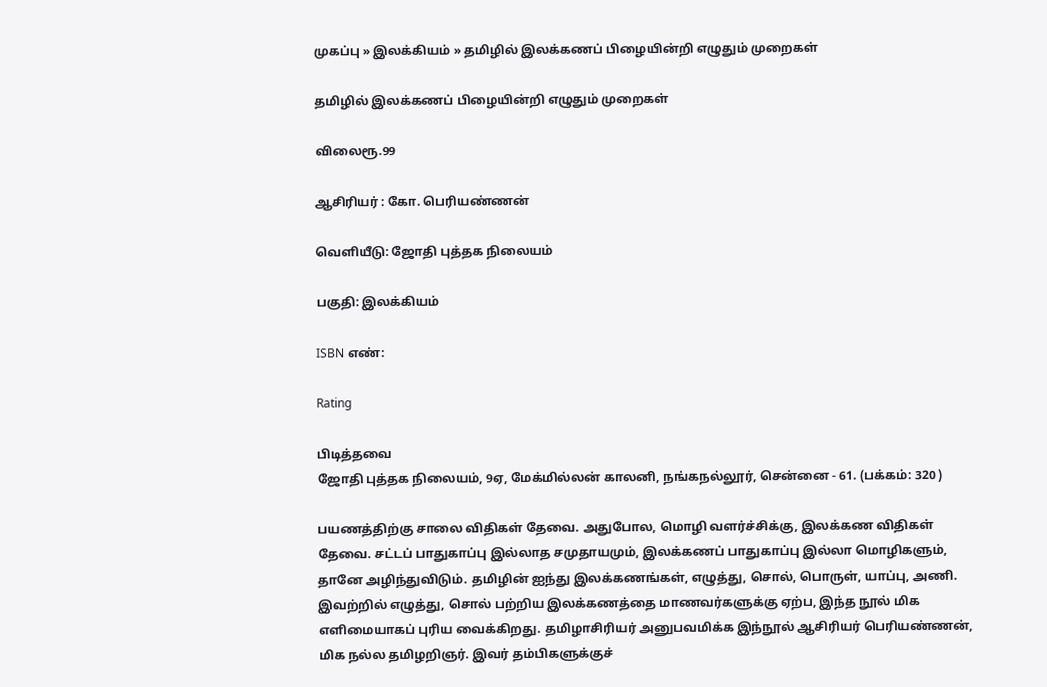முகப்பு » இலக்கியம் » தமிழில் இலக்கணப் பிழையின்றி எழுதும் முறைகள்

தமிழில் இலக்கணப் பிழையின்றி எழுதும் முறைகள்

விலைரூ.99

ஆசிரியர் : கோ. பெரியண்ணன்

வெளியீடு: ஜோதி புத்தக நிலையம்

பகுதி: இலக்கியம்

ISBN எண்:

Rating

பிடித்தவை
ஜோதி புத்தக நிலையம், 9ஏ, மேக்மில்லன் காலனி, நங்கநல்லூர், சென்னை - 61. (பக்கம்: 320 )

பயணத்திற்கு சாலை விதிகள் தேவை. அதுபோல, மொழி வளர்ச்சிக்கு, இலக்கண விதிகள் தேவை. சட்டப் பாதுகாப்பு இல்லாத சமுதாயமும், இலக்கணப் பாதுகாப்பு இல்லா மொழிகளும், தானே அழிந்துவிடும். தமிழின் ஐந்து இலக்கணங்கள், எழுத்து, சொல், பொருள், யாப்பு, அணி. இவற்றில் எழுத்து, சொல் பற்றிய இலக்கணத்தை மாணவர்களுக்கு ஏற்ப, இந்த நூல் மிக எளிமையாகப் புரிய வைக்கிறது. தமிழாசிரியர் அனுபவமிக்க இந்நூல் ஆசிரியர் பெரியண்ணன், மிக நல்ல தமிழறிஞர். இவர் தம்பிகளுக்குச்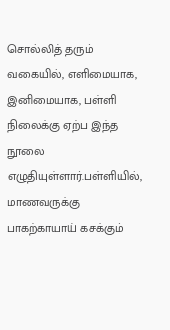சொல்லித் தரும் வகையில், எளிமையாக, இனிமையாக, பள்ளி நிலைக்கு ஏற்ப இந்த நூலை எழுதியுள்ளார்.பள்ளியில், மாணவருக்கு பாகற்காயாய் கசக்கும்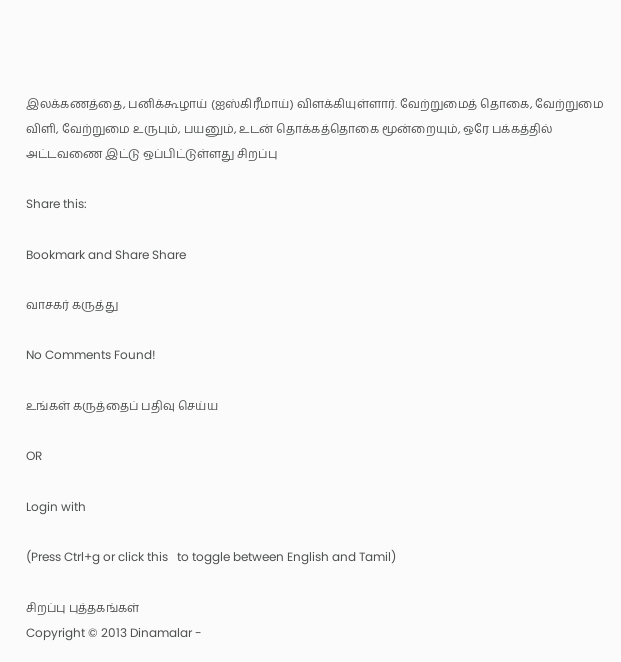இலக்கணத்தை, பனிக்கூழாய் (ஐஸ்கிரீமாய்) விளக்கியுள்ளார். வேற்றுமைத் தொகை, வேற்றுமை விளி, வேற்றுமை உருபும், பயனும், உடன் தொக்கத்தொகை மூன்றையும், ஒரே பக்கத்தில் அட்டவணை இட்டு ஒப்பிட்டுள்ளது சிறப்பு

Share this:

Bookmark and Share Share

வாசகர் கருத்து

No Comments Found!

உங்கள் கருத்தைப் பதிவு செய்ய

OR

Login with

(Press Ctrl+g or click this   to toggle between English and Tamil)

சிறப்பு புத்தகங்கள்
Copyright © 2013 Dinamalar -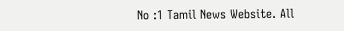No :1 Tamil News Website. All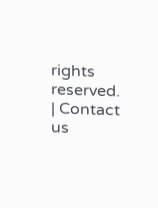rights reserved.  | Contact us